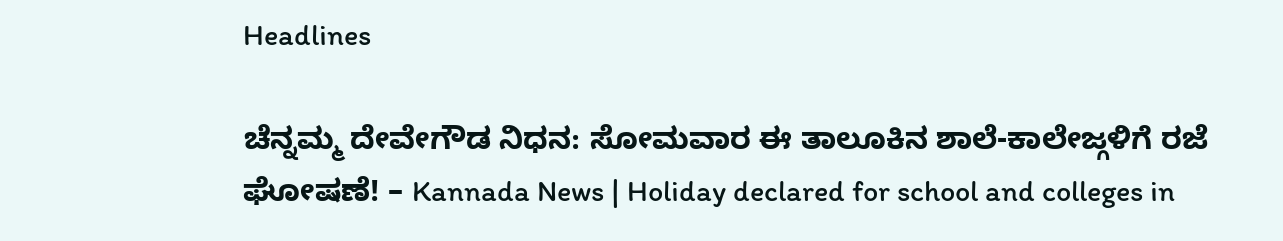Headlines

ಚೆನ್ನಮ್ಮ ದೇವೇಗೌಡ ನಿಧನ: ಸೋಮವಾರ ಈ ತಾಲೂಕಿನ ಶಾಲೆ-ಕಾಲೇಜ್ಗಳಿಗೆ ರಜೆ ಘೋಷಣೆ! – Kannada News | Holiday declared for school and colleges in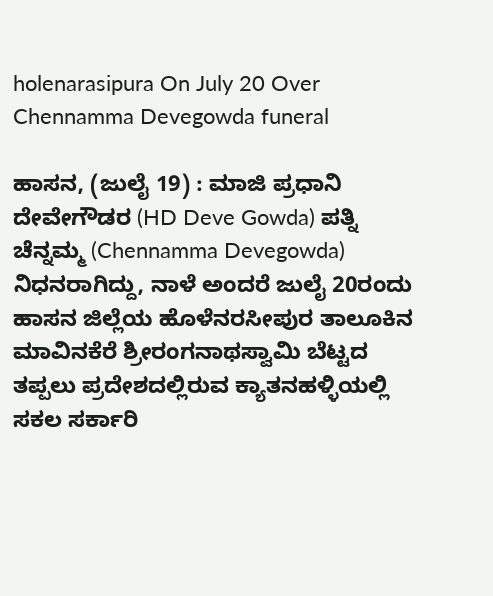holenarasipura On July 20 Over Chennamma Devegowda funeral

ಹಾಸನ, (ಜುಲೈ 19) : ಮಾಜಿ ಪ್ರಧಾನಿ ದೇವೇಗೌಡರ (HD Deve Gowda) ಪತ್ನಿ ಚೆನ್ನಮ್ಮ (Chennamma Devegowda) ನಿಧನರಾಗಿದ್ದು, ನಾಳೆ ಅಂದರೆ ಜುಲೈ 20ರಂದು ಹಾಸನ ಜಿಲ್ಲೆಯ ಹೊಳೆನರಸೀಪುರ ತಾಲೂಕಿನ ಮಾವಿನಕೆರೆ ಶ್ರೀರಂಗನಾಥಸ್ವಾಮಿ ಬೆಟ್ಟದ ತಪ್ಪಲು ಪ್ರದೇಶದಲ್ಲಿರುವ ಕ್ಯಾತನಹಳ್ಳಿಯಲ್ಲಿ ಸಕಲ ಸರ್ಕಾರಿ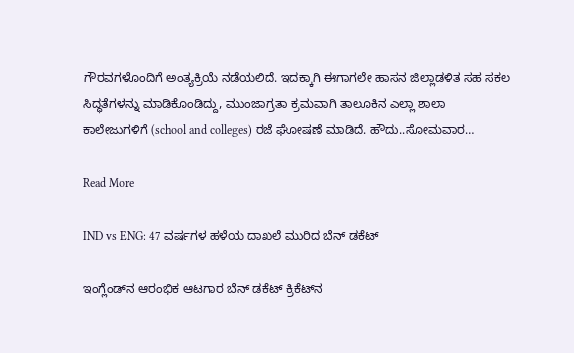ಗೌರವಗಳೊಂದಿಗೆ ಅಂತ್ಯಕ್ರಿಯೆ ನಡೆಯಲಿದೆ. ಇದಕ್ಕಾಗಿ ಈಗಾಗಲೇ ಹಾಸನ ಜಿಲ್ಲಾಡಳಿತ ಸಹ ಸಕಲ ಸಿದ್ಧತೆಗಳನ್ನು ಮಾಡಿಕೊಂಡಿದ್ದು, ಮುಂಜಾಗ್ರತಾ ಕ್ರಮವಾಗಿ ತಾಲೂಕಿನ ಎಲ್ಲಾ ಶಾಲಾ ಕಾಲೇಜುಗಳಿಗೆ (school and colleges) ರಜೆ ಘೋಷಣೆ ಮಾಡಿದೆ. ಹೌದು..ಸೋಮವಾರ…

Read More

IND vs ENG: 47 ವರ್ಷಗಳ ಹಳೆಯ ದಾಖಲೆ ಮುರಿದ ಬೆನ್ ಡಕೆಟ್

ಇಂಗ್ಲೆಂಡ್‌ನ ಆರಂಭಿಕ ಆಟಗಾರ ಬೆನ್ ಡಕೆಟ್ ಕ್ರಿಕೆಟ್‌ನ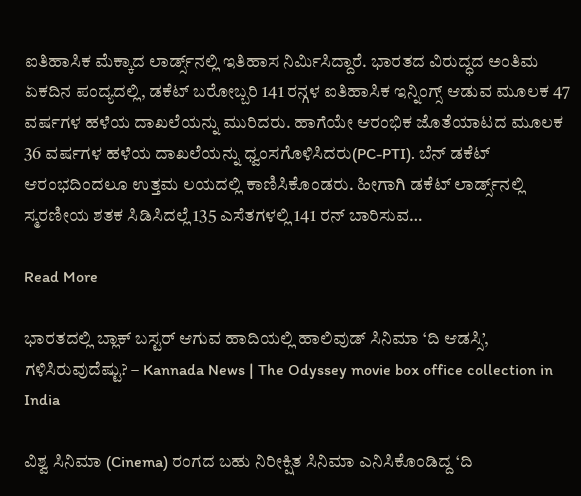ಐತಿಹಾಸಿಕ ಮೆಕ್ಕಾದ ಲಾರ್ಡ್ಸ್‌ನಲ್ಲಿ ಇತಿಹಾಸ ನಿರ್ಮಿಸಿದ್ದಾರೆ. ಭಾರತದ ವಿರುದ್ಧದ ಅಂತಿಮ ಏಕದಿನ ಪಂದ್ಯದಲ್ಲಿ, ಡಕೆಟ್ ಬರೋಬ್ಬರಿ 141 ರನ್ಗಳ ಐತಿಹಾಸಿಕ ಇನ್ನಿಂಗ್ಸ್ ಆಡುವ ಮೂಲಕ 47 ವರ್ಷಗಳ ಹಳೆಯ ದಾಖಲೆಯನ್ನು ಮುರಿದರು. ಹಾಗೆಯೇ ಆರಂಭಿಕ ಜೊತೆಯಾಟದ ಮೂಲಕ 36 ವರ್ಷಗಳ ಹಳೆಯ ದಾಖಲೆಯನ್ನು ಧ್ವಂಸಗೊಳಿಸಿದರು(PC-PTI). ಬೆನ್ ಡಕೆಟ್ ಆರಂಭದಿಂದಲೂ ಉತ್ತಮ ಲಯದಲ್ಲಿ ಕಾಣಿಸಿಕೊಂಡರು. ಹೀಗಾಗಿ ಡಕೆಟ್ ಲಾರ್ಡ್ಸ್‌ನಲ್ಲಿ ಸ್ಮರಣೀಯ ಶತಕ ಸಿಡಿಸಿದಲ್ಲೆ 135 ಎಸೆತಗಳಲ್ಲಿ 141 ರನ್ ಬಾರಿಸುವ…

Read More

ಭಾರತದಲ್ಲಿ ಬ್ಲಾಕ್ ಬಸ್ಟರ್ ಆಗುವ ಹಾದಿಯಲ್ಲಿ ಹಾಲಿವುಡ್ ಸಿನಿಮಾ ‘ದಿ ಆಡಸ್ಸಿ’, ಗಳಿಸಿರುವುದೆಷ್ಟು? – Kannada News | The Odyssey movie box office collection in India

ವಿಶ್ವ ಸಿನಿಮಾ (Cinema) ರಂಗದ ಬಹು ನಿರೀಕ್ಷಿತ ಸಿನಿಮಾ ಎನಿಸಿಕೊಂಡಿದ್ದ ‘ದಿ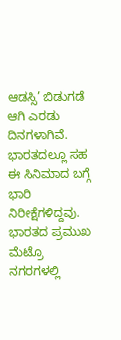ಆಡಸ್ಸಿ’ ಬಿಡುಗಡೆ ಆಗಿ ಎರಡು ದಿನಗಳಾಗಿವೆ. ಭಾರತದಲ್ಲೂ ಸಹ ಈ ಸಿನಿಮಾದ ಬಗ್ಗೆ ಭಾರಿ ನಿರೀಕ್ಷೆಗಳಿದ್ದವು. ಭಾರತದ ಪ್ರಮುಖ ಮೆಟ್ರೊ ನಗರಗಳಲ್ಲಿ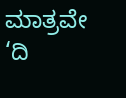ಮಾತ್ರವೇ ‘ದಿ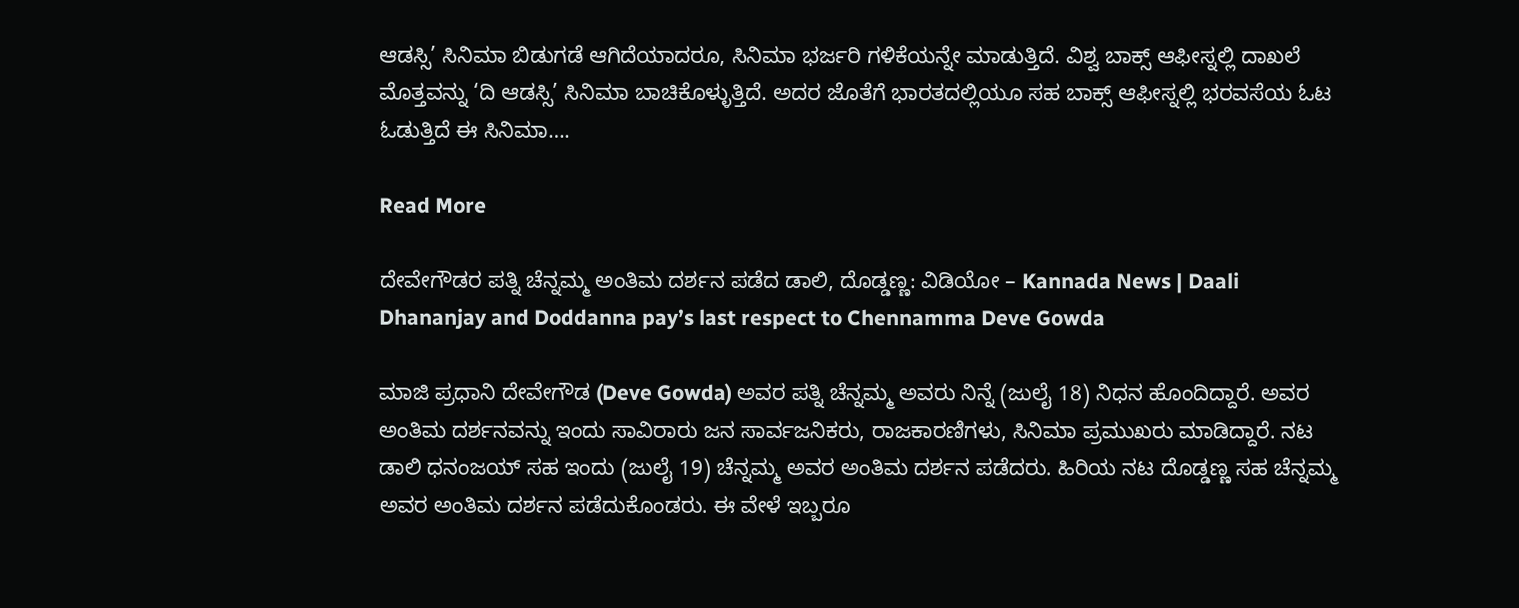ಆಡಸ್ಸಿ’ ಸಿನಿಮಾ ಬಿಡುಗಡೆ ಆಗಿದೆಯಾದರೂ, ಸಿನಿಮಾ ಭರ್ಜರಿ ಗಳಿಕೆಯನ್ನೇ ಮಾಡುತ್ತಿದೆ. ವಿಶ್ವ ಬಾಕ್ಸ್ ಆಫೀಸ್ನಲ್ಲಿ ದಾಖಲೆ ಮೊತ್ತವನ್ನು ‘ದಿ ಆಡಸ್ಸಿ’ ಸಿನಿಮಾ ಬಾಚಿಕೊಳ್ಳುತ್ತಿದೆ. ಅದರ ಜೊತೆಗೆ ಭಾರತದಲ್ಲಿಯೂ ಸಹ ಬಾಕ್ಸ್ ಆಫೀಸ್ನಲ್ಲಿ ಭರವಸೆಯ ಓಟ ಓಡುತ್ತಿದೆ ಈ ಸಿನಿಮಾ….

Read More

ದೇವೇಗೌಡರ ಪತ್ನಿ ಚೆನ್ನಮ್ಮ ಅಂತಿಮ ದರ್ಶನ ಪಡೆದ ಡಾಲಿ, ದೊಡ್ಡಣ್ಣ: ವಿಡಿಯೋ – Kannada News | Daali Dhananjay and Doddanna pay’s last respect to Chennamma Deve Gowda

ಮಾಜಿ ಪ್ರಧಾನಿ ದೇವೇಗೌಡ (Deve Gowda) ಅವರ ಪತ್ನಿ ಚೆನ್ನಮ್ಮ ಅವರು ನಿನ್ನೆ (ಜುಲೈ 18) ನಿಧನ ಹೊಂದಿದ್ದಾರೆ. ಅವರ ಅಂತಿಮ ದರ್ಶನವನ್ನು ಇಂದು ಸಾವಿರಾರು ಜನ ಸಾರ್ವಜನಿಕರು, ರಾಜಕಾರಣಿಗಳು, ಸಿನಿಮಾ ಪ್ರಮುಖರು ಮಾಡಿದ್ದಾರೆ. ನಟ ಡಾಲಿ ಧನಂಜಯ್ ಸಹ ಇಂದು (ಜುಲೈ 19) ಚೆನ್ನಮ್ಮ ಅವರ ಅಂತಿಮ ದರ್ಶನ ಪಡೆದರು. ಹಿರಿಯ ನಟ ದೊಡ್ಡಣ್ಣ ಸಹ ಚೆನ್ನಮ್ಮ ಅವರ ಅಂತಿಮ ದರ್ಶನ ಪಡೆದುಕೊಂಡರು. ಈ ವೇಳೆ ಇಬ್ಬರೂ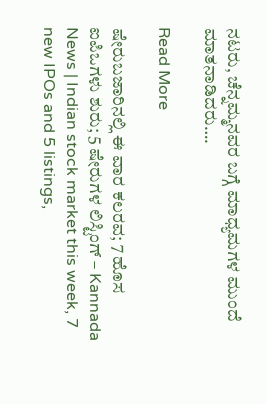ನಟರು, ಚೆನ್ನಮ್ಮನವರ ಬಗ್ಗೆ ಮಾಧ್ಯಮಗಳ ಮುಂದೆ ಮಾತನಾಡಿದರು….

Read More

ಷೇರುಬಜಾರಿನಲ್ಲಿ ಈ ವಾರ ಕಲರವ; 7 ಹೊಸ ಐಪಿಒಗಳು ಶುರು; 5 ಷೇರುಗಳ ಲಿಸ್ಟಿಂಗ್ – Kannada News | Indian stock market this week, 7 new IPOs and 5 listings,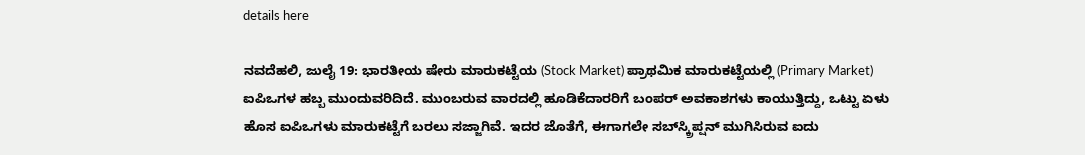details here

ನವದೆಹಲಿ, ಜುಲೈ 19: ಭಾರತೀಯ ಷೇರು ಮಾರುಕಟ್ಟೆಯ (Stock Market) ಪ್ರಾಥಮಿಕ ಮಾರುಕಟ್ಟೆಯಲ್ಲಿ (Primary Market) ಐಪಿಒಗಳ ಹಬ್ಬ ಮುಂದುವರಿದಿದೆ. ಮುಂಬರುವ ವಾರದಲ್ಲಿ ಹೂಡಿಕೆದಾರರಿಗೆ ಬಂಪರ್ ಅವಕಾಶಗಳು ಕಾಯುತ್ತಿದ್ದು, ಒಟ್ಟು ಏಳು ಹೊಸ ಐಪಿಒಗಳು ಮಾರುಕಟ್ಟೆಗೆ ಬರಲು ಸಜ್ಜಾಗಿವೆ. ಇದರ ಜೊತೆಗೆ, ಈಗಾಗಲೇ ಸಬ್‌ಸ್ಕ್ರಿಪ್ಷನ್ ಮುಗಿಸಿರುವ ಐದು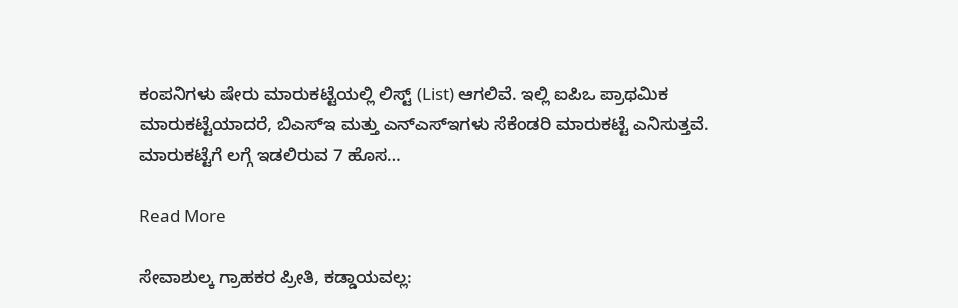ಕಂಪನಿಗಳು ಷೇರು ಮಾರುಕಟ್ಟೆಯಲ್ಲಿ ಲಿಸ್ಟ್ (List) ಆಗಲಿವೆ. ಇಲ್ಲಿ ಐಪಿಒ ಪ್ರಾಥಮಿಕ ಮಾರುಕಟ್ಟೆಯಾದರೆ, ಬಿಎಸ್ಇ ಮತ್ತು ಎನ್ಎಸ್ಇಗಳು ಸೆಕೆಂಡರಿ ಮಾರುಕಟ್ಟೆ ಎನಿಸುತ್ತವೆ. ಮಾರುಕಟ್ಟೆಗೆ ಲಗ್ಗೆ ಇಡಲಿರುವ 7 ಹೊಸ…

Read More

ಸೇವಾಶುಲ್ಕ ಗ್ರಾಹಕರ ಪ್ರೀತಿ, ಕಡ್ಡಾಯವಲ್ಲ: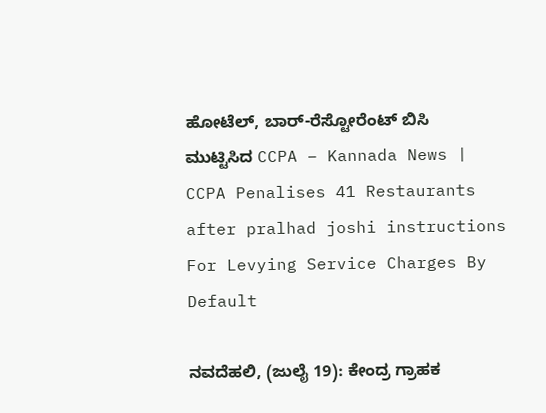ಹೋಟೆಲ್‌, ಬಾರ್‌-ರೆಸ್ಟೋರೆಂಟ್‌ ಬಿಸಿ ಮುಟ್ಟಿಸಿದ CCPA – Kannada News | CCPA Penalises 41 Restaurants after pralhad joshi instructions For Levying Service Charges By Default

ನವದೆಹಲಿ, (ಜುಲೈ 19): ಕೇಂದ್ರ ಗ್ರಾಹಕ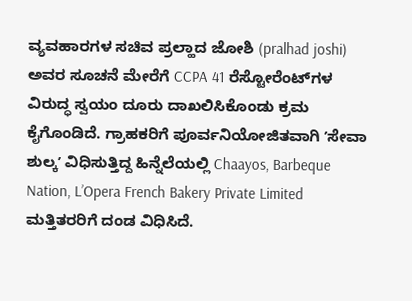ವ್ಯವಹಾರಗಳ ಸಚಿವ ಪ್ರಲ್ಹಾದ ಜೋಶಿ (pralhad joshi) ಅವರ ಸೂಚನೆ ಮೇರೆಗೆ CCPA 41 ರೆಸ್ಟೋರೆಂಟ್‌ಗಳ ವಿರುದ್ಧ ಸ್ವಯಂ ದೂರು ದಾಖಲಿಸಿಕೊಂಡು ಕ್ರಮ ಕೈಗೊಂಡಿದೆ. ಗ್ರಾಹಕರಿಗೆ ಪೂರ್ವನಿಯೋಜಿತವಾಗಿ ʼಸೇವಾ ಶುಲ್ಕʼ ವಿಧಿಸುತ್ತಿದ್ದ ಹಿನ್ನೆಲೆಯಲ್ಲಿ Chaayos, Barbeque Nation, L’Opera French Bakery Private Limited ಮತ್ತಿತರರಿಗೆ ದಂಡ ವಿಧಿಸಿದೆ.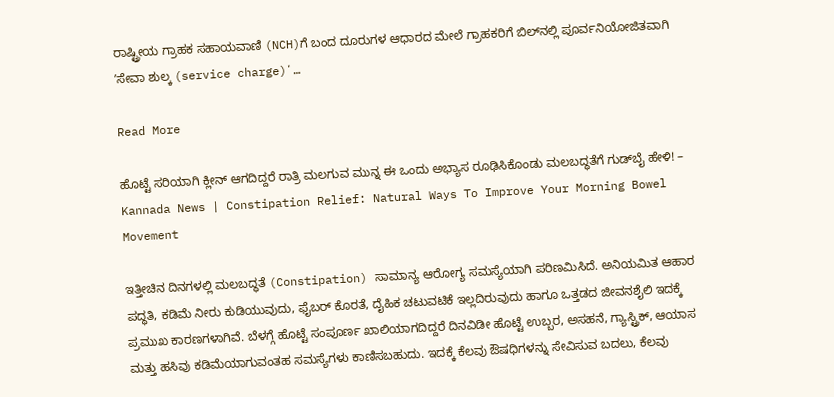ರಾಷ್ಟ್ರೀಯ ಗ್ರಾಹಕ ಸಹಾಯವಾಣಿ (NCH)ಗೆ ಬಂದ ದೂರುಗಳ ಆಧಾರದ ಮೇಲೆ ಗ್ರಾಹಕರಿಗೆ ಬಿಲ್‌ನಲ್ಲಿ ಪೂರ್ವನಿಯೋಜಿತವಾಗಿ ʼಸೇವಾ ಶುಲ್ಕ (service charge)ʼ…

Read More

ಹೊಟ್ಟೆ ಸರಿಯಾಗಿ ಕ್ಲೀನ್ ಆಗದಿದ್ದರೆ ರಾತ್ರಿ ಮಲಗುವ ಮುನ್ನ ಈ ಒಂದು ಅಭ್ಯಾಸ ರೂಢಿಸಿಕೊಂಡು ಮಲಬದ್ಧತೆಗೆ ಗುಡ್‌ಬೈ ಹೇಳಿ! – Kannada News | Constipation Relief: Natural Ways To Improve Your Morning Bowel Movement

ಇತ್ತೀಚಿನ ದಿನಗಳಲ್ಲಿ ಮಲಬದ್ಧತೆ (Constipation) ಸಾಮಾನ್ಯ ಆರೋಗ್ಯ ಸಮಸ್ಯೆಯಾಗಿ ಪರಿಣಮಿಸಿದೆ. ಅನಿಯಮಿತ ಆಹಾರ ಪದ್ಧತಿ, ಕಡಿಮೆ ನೀರು ಕುಡಿಯುವುದು, ಫೈಬರ್ ಕೊರತೆ, ದೈಹಿಕ ಚಟುವಟಿಕೆ ಇಲ್ಲದಿರುವುದು ಹಾಗೂ ಒತ್ತಡದ ಜೀವನಶೈಲಿ ಇದಕ್ಕೆ ಪ್ರಮುಖ ಕಾರಣಗಳಾಗಿವೆ. ಬೆಳಗ್ಗೆ ಹೊಟ್ಟೆ ಸಂಪೂರ್ಣ ಖಾಲಿಯಾಗದಿದ್ದರೆ ದಿನವಿಡೀ ಹೊಟ್ಟೆ ಉಬ್ಬರ, ಅಸಹನೆ, ಗ್ಯಾಸ್ಟ್ರಿಕ್‌, ಆಯಾಸ ಮತ್ತು ಹಸಿವು ಕಡಿಮೆಯಾಗುವಂತಹ ಸಮಸ್ಯೆಗಳು ಕಾಣಿಸಬಹುದು. ಇದಕ್ಕೆ ಕೆಲವು ಔಷಧಿಗಳನ್ನು ಸೇವಿಸುವ ಬದಲು, ಕೆಲವು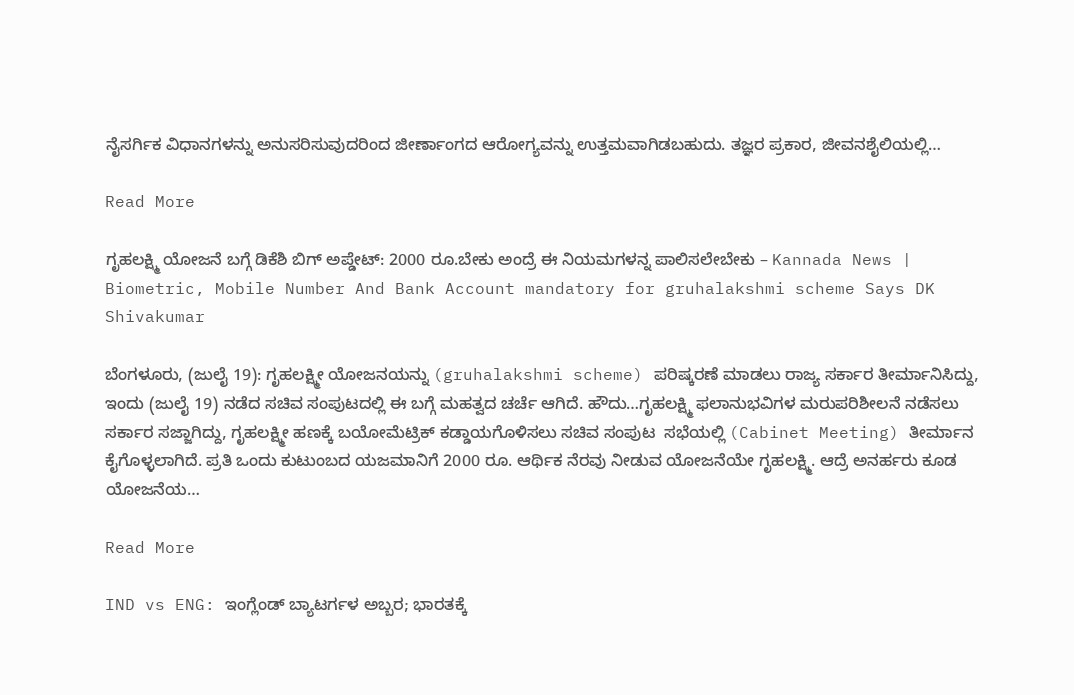ನೈಸರ್ಗಿಕ ವಿಧಾನಗಳನ್ನು ಅನುಸರಿಸುವುದರಿಂದ ಜೀರ್ಣಾಂಗದ ಆರೋಗ್ಯವನ್ನು ಉತ್ತಮವಾಗಿಡಬಹುದು. ತಜ್ಞರ ಪ್ರಕಾರ, ಜೀವನಶೈಲಿಯಲ್ಲಿ…

Read More

ಗೃಹಲಕ್ಷ್ಮಿ ಯೋಜನೆ ಬಗ್ಗೆ ಡಿಕೆಶಿ ಬಿಗ್ ಅಪ್ಡೇಟ್: 2000 ರೂ.ಬೇಕು ಅಂದ್ರೆ ಈ ನಿಯಮಗಳನ್ನ ಪಾಲಿಸಲೇಬೇಕು – Kannada News | Biometric, Mobile Number And Bank Account mandatory for gruhalakshmi scheme Says DK Shivakumar

ಬೆಂಗಳೂರು, (ಜುಲೈ 19): ಗೃಹಲಕ್ಷ್ಮೀ ಯೋಜನಯನ್ನು (gruhalakshmi scheme) ಪರಿಷ್ಕರಣೆ ಮಾಡಲು ರಾಜ್ಯ ಸರ್ಕಾರ ತೀರ್ಮಾನಿಸಿದ್ದು, ಇಂದು (ಜುಲೈ 19) ನಡೆದ ಸಚಿವ ಸಂಪುಟದಲ್ಲಿ ಈ ಬಗ್ಗೆ ಮಹತ್ವದ ಚರ್ಚೆ ಆಗಿದೆ. ಹೌದು…ಗೃಹಲಕ್ಷ್ಮಿ ಫಲಾನುಭವಿಗಳ ಮರುಪರಿಶೀಲನೆ ನಡೆಸಲು ಸರ್ಕಾರ ಸಜ್ಜಾಗಿದ್ದು, ಗೃಹಲಕ್ಷ್ಮೀ ಹಣಕ್ಕೆ ಬಯೋಮೆಟ್ರಿಕ್ ಕಡ್ಡಾಯಗೊಳಿಸಲು ಸಚಿವ ಸಂಪುಟ  ಸಭೆಯಲ್ಲಿ (Cabinet Meeting) ತೀರ್ಮಾನ ಕೈಗೊಳ್ಳಲಾಗಿದೆ. ಪ್ರತಿ ಒಂದು ಕುಟುಂಬದ ಯಜಮಾನಿಗೆ 2000 ರೂ. ಆರ್ಥಿಕ ನೆರವು ನೀಡುವ ಯೋಜನೆಯೇ ಗೃಹಲಕ್ಷ್ಮಿ. ಆದ್ರೆ ಅನರ್ಹರು ಕೂಡ ಯೋಜನೆಯ…

Read More

IND vs ENG: ಇಂಗ್ಲೆಂಡ್‌ ಬ್ಯಾಟರ್ಗಳ ಅಬ್ಬರ; ಭಾರತಕ್ಕೆ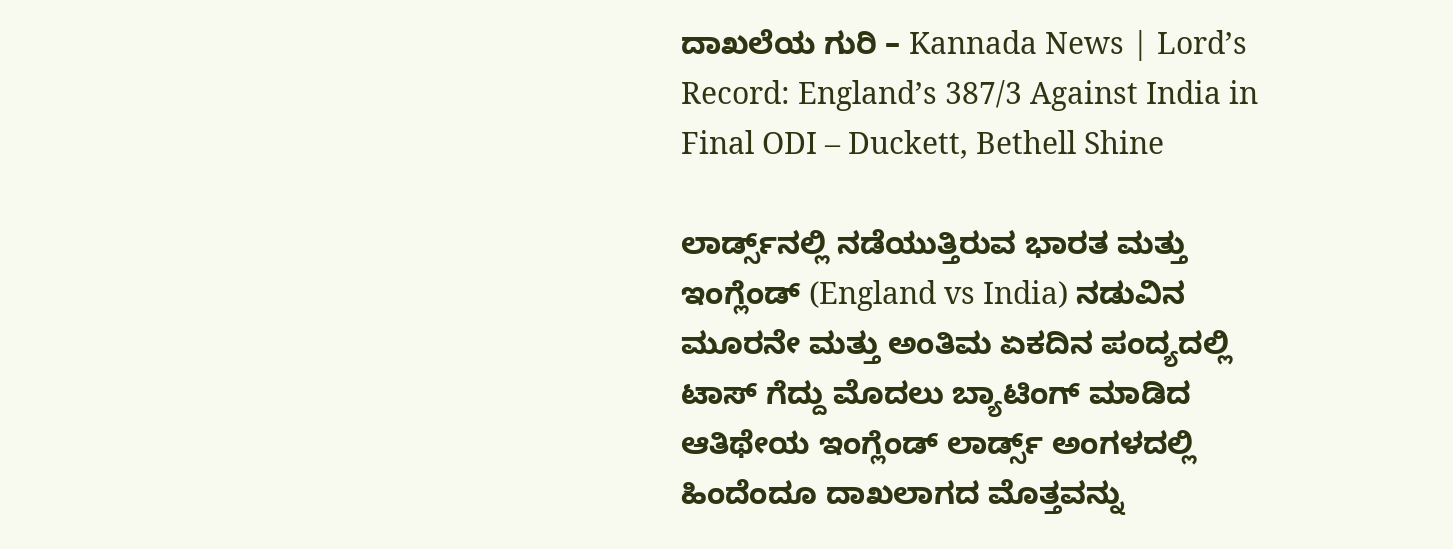ದಾಖಲೆಯ ಗುರಿ – Kannada News | Lord’s Record: England’s 387/3 Against India in Final ODI – Duckett, Bethell Shine

ಲಾರ್ಡ್ಸ್‌ನಲ್ಲಿ ನಡೆಯುತ್ತಿರುವ ಭಾರತ ಮತ್ತು ಇಂಗ್ಲೆಂಡ್ (England vs India) ನಡುವಿನ ಮೂರನೇ ಮತ್ತು ಅಂತಿಮ ಏಕದಿನ ಪಂದ್ಯದಲ್ಲಿ ಟಾಸ್ ಗೆದ್ದು ಮೊದಲು ಬ್ಯಾಟಿಂಗ್‌ ಮಾಡಿದ ಆತಿಥೇಯ ಇಂಗ್ಲೆಂಡ್ ಲಾರ್ಡ್ಸ್‌ ಅಂಗಳದಲ್ಲಿ ಹಿಂದೆಂದೂ ದಾಖಲಾಗದ ಮೊತ್ತವನ್ನು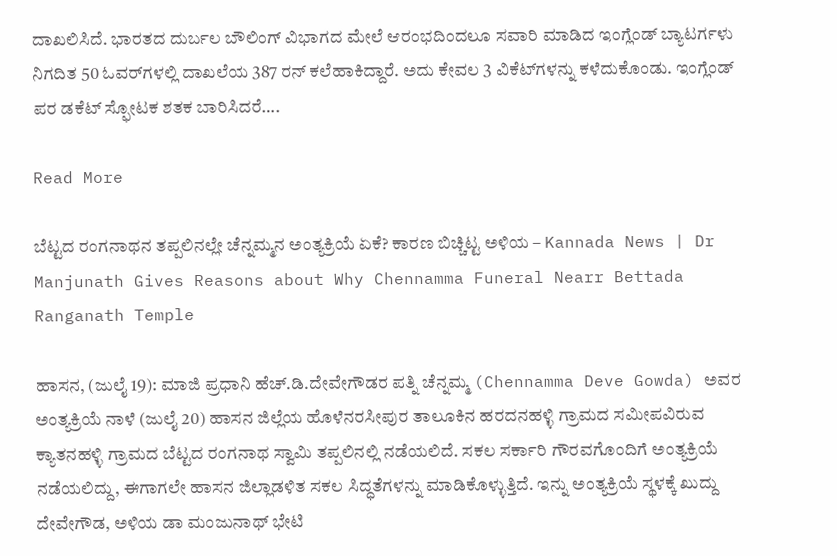ದಾಖಲಿಸಿದೆ. ಭಾರತದ ದುರ್ಬಲ ಬೌಲಿಂಗ್ ವಿಭಾಗದ ಮೇಲೆ ಆರಂಭದಿಂದಲೂ ಸವಾರಿ ಮಾಡಿದ ಇಂಗ್ಲೆಂಡ್‌ ಬ್ಯಾಟರ್ಗಳು ನಿಗದಿತ 50 ಓವರ್‌ಗಳಲ್ಲಿ ದಾಖಲೆಯ 387 ರನ್ ಕಲೆಹಾಕಿದ್ದಾರೆ. ಅದು ಕೇವಲ 3 ವಿಕೆಟ್‌ಗಳನ್ನು ಕಳೆದುಕೊಂಡು. ಇಂಗ್ಲೆಂಡ್‌ ಪರ ಡಕೆಟ್ ಸ್ಫೋಟಕ ಶತಕ ಬಾರಿಸಿದರೆ….

Read More

ಬೆಟ್ಟದ ರಂಗನಾಥನ ತಪ್ಪಲಿನಲ್ಲೇ ಚೆನ್ನಮ್ಮನ ಅಂತ್ಯಕ್ರಿಯೆ ಏಕೆ? ಕಾರಣ ಬಿಚ್ಚಿಟ್ಟ ಅಳಿಯ – Kannada News | Dr Manjunath Gives Reasons about Why Chennamma Funeral Nearr Bettada Ranganath Temple

ಹಾಸನ, (ಜುಲೈ 19): ಮಾಜಿ ಪ್ರಧಾನಿ ಹೆಚ್.ಡಿ.ದೇವೇಗೌಡರ ಪತ್ನಿ ಚೆನ್ನಮ್ಮ (Chennamma Deve Gowda) ಅವರ ಅಂತ್ಯಕ್ರಿಯೆ ನಾಳೆ (ಜುಲೈ 20) ಹಾಸನ ಜಿಲ್ಲೆಯ ಹೊಳೆನರಸೀಪುರ ತಾಲೂಕಿನ ಹರದನಹಳ್ಳಿ ಗ್ರಾಮದ ಸಮೀಪವಿರುವ ಕ್ಯಾತನಹಳ್ಳಿ ಗ್ರಾಮದ ಬೆಟ್ಟದ ರಂಗನಾಥ ಸ್ವಾಮಿ ತಪ್ಪಲಿನಲ್ಲಿ ನಡೆಯಲಿದೆ. ಸಕಲ ಸರ್ಕಾರಿ ಗೌರವಗೊಂದಿಗೆ ಅಂತ್ಯಕ್ರಿಯೆ ನಡೆಯಲಿದ್ದು, ಈಗಾಗಲೇ ಹಾಸನ ಜಿಲ್ಲಾಡಳಿತ ಸಕಲ ಸಿದ್ಧತೆಗಳನ್ನು ಮಾಡಿಕೊಳ್ಳುತ್ತಿದೆ. ಇನ್ನು ಅಂತ್ಯಕ್ರಿಯೆ ಸ್ಥಳಕ್ಕೆ ಖುದ್ದು ದೇವೇಗೌಡ, ಅಳಿಯ ಡಾ ಮಂಜುನಾಥ್ ಭೇಟಿ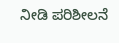ನೀಡಿ ಪರಿಶೀಲನೆ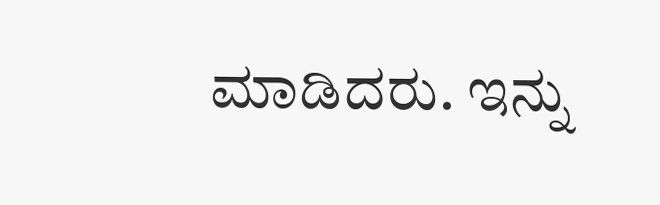ಮಾಡಿದರು. ಇನ್ನು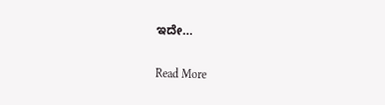ಇದೇ…

Read More